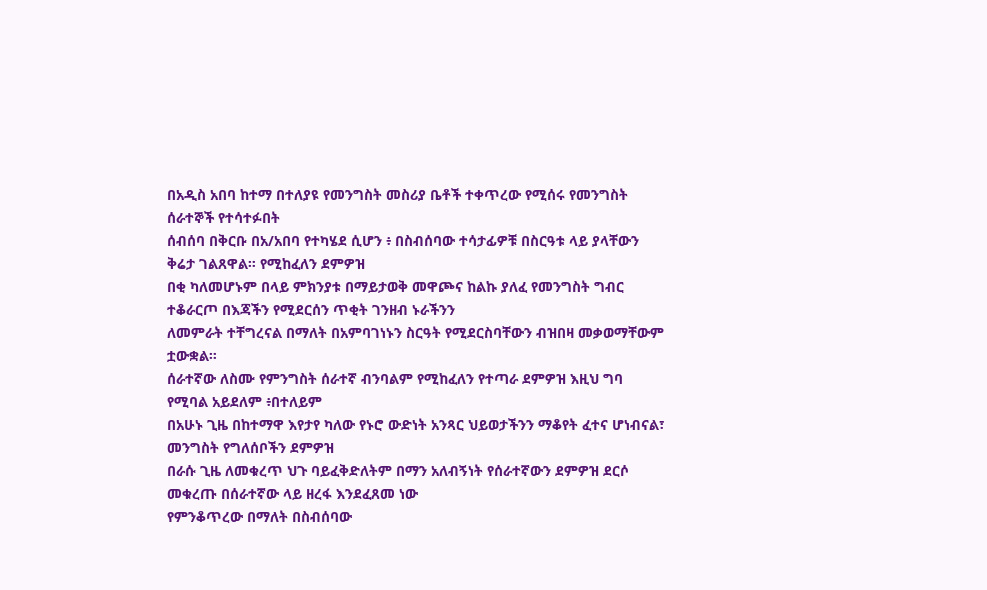በአዲስ አበባ ከተማ በተለያዩ የመንግስት መስሪያ ቤቶች ተቀጥረው የሚሰሩ የመንግስት ሰራተኞች የተሳተፉበት
ሰብሰባ በቅርቡ በአ/አበባ የተካሄደ ሲሆን ፥ በስብሰባው ተሳታፊዎቹ በስርዓቱ ላይ ያላቸውን ቅሬታ ገልጸዋል። የሚከፈለን ደምዎዝ
በቂ ካለመሆኑም በላይ ምክንያቱ በማይታወቅ መዋጮና ከልኩ ያለፈ የመንግስት ግብር ተቆራርጦ በእጃችን የሚደርሰን ጥቂት ገንዘብ ኑራችንን
ለመምራት ተቸግረናል በማለት በአምባገነኑን ስርዓት የሚደርስባቸውን ብዝበዛ መቃወማቸውም ቷውቋል።
ሰራተኛው ለስሙ የምንግስት ሰራተኛ ብንባልም የሚከፈለን የተጣራ ደምዎዝ እዚህ ግባ የሚባል አይደለም ፥በተለይም
በአሁኑ ጊዜ በከተማዋ እየታየ ካለው የኑሮ ውድነት አንጻር ህይወታችንን ማቆየት ፈተና ሆነብናል፣ መንግስት የግለሰቦችን ደምዎዝ
በራሱ ጊዜ ለመቁረጥ ህጉ ባይፈቅድለትም በማን አለብኝነት የሰራተኛውን ደምዎዝ ደርሶ መቁረጡ በሰራተኛው ላይ ዘረፋ እንደፈጸመ ነው
የምንቆጥረው በማለት በስብሰባው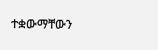ተቋውማቸውን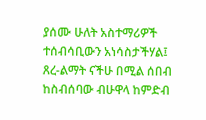ያሰሙ ሁለት አስተማሪዎች ተሰብሳቢውን አነሳስታችሃል፤ ጸረ-ልማት ናችሁ በሚል ሰበብ
ከስብሰባው ብሁዋላ ከምድብ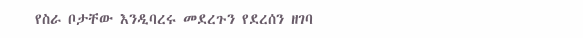የስራ ቦታቸው እንዲባረሩ መደረጉን የደረሰን ዘገባ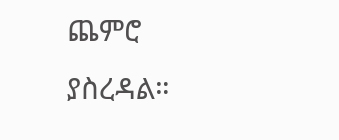ጨምሮ ያስረዳል።